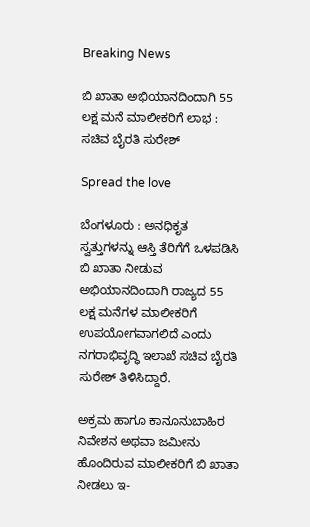Breaking News

ಬಿ ಖಾತಾ ಅಭಿಯಾನದಿಂದಾಗಿ 55 ಲಕ್ಷ ಮನೆ ಮಾಲೀಕರಿಗೆ ಲಾಭ : ಸಚಿವ ಬೈರತಿ ಸುರೇಶ್

Spread the love

ಬೆಂಗಳೂರು : ಅನಧಿಕೃತ ಸ್ವತ್ತುಗಳನ್ನು ಆಸ್ತಿ ತೆರಿಗೆಗೆ ಒಳಪಡಿಸಿ ಬಿ ಖಾತಾ ನೀಡುವ ಅಭಿಯಾನದಿಂದಾಗಿ ರಾಜ್ಯದ 55 ಲಕ್ಷ ಮನೆಗಳ ಮಾಲೀಕರಿಗೆ ಉಪಯೋಗವಾಗಲಿದೆ ಎಂದು ನಗರಾಭಿವೃದ್ಧಿ ಇಲಾಖೆ ಸಚಿವ ಬೈರತಿ ಸುರೇಶ್ ತಿಳಿಸಿದ್ದಾರೆ.

ಅಕ್ರಮ ಹಾಗೂ ಕಾನೂನುಬಾಹಿರ ನಿವೇಶನ ಅಥವಾ ಜಮೀನು ಹೊಂದಿರುವ ಮಾಲೀಕರಿಗೆ ಬಿ ಖಾತಾ ನೀಡಲು ಇ-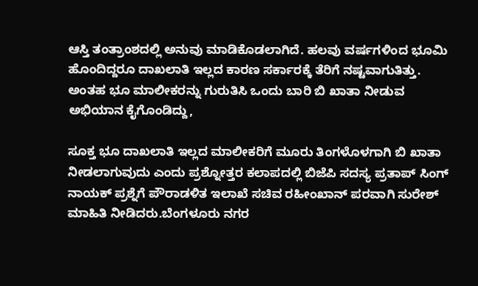ಆಸ್ತಿ ತಂತ್ರಾಂಶದಲ್ಲಿ ಅನುವು ಮಾಡಿಕೊಡಲಾಗಿದೆ. ಹಲವು ವರ್ಷಗಳಿಂದ ಭೂಮಿ ಹೊಂದಿದ್ದರೂ ದಾಖಲಾತಿ ಇಲ್ಲದ ಕಾರಣ ಸರ್ಕಾರಕ್ಕೆ ತೆರಿಗೆ ನಷ್ಟವಾಗುತಿತ್ತು. ಅಂತಹ ಭೂ ಮಾಲೀಕರನ್ನು ಗುರುತಿಸಿ ಒಂದು ಬಾರಿ ಬಿ ಖಾತಾ ನೀಡುವ ಅಭಿಯಾನ ಕೈಗೊಂಡಿದ್ದು,

ಸೂಕ್ತ ಭೂ ದಾಖಲಾತಿ ಇಲ್ಲದ ಮಾಲೀಕರಿಗೆ ಮೂರು ತಿಂಗಳೊಳಗಾಗಿ ಬಿ ಖಾತಾ ನೀಡಲಾಗುವುದು ಎಂದು ಪ್ರಶ್ನೋತ್ತರ ಕಲಾಪದಲ್ಲಿ ಬಿಜೆಪಿ ಸದಸ್ಯ ಪ್ರತಾಪ್ ಸಿಂಗ್ ನಾಯಕ್ ಪ್ರಶ್ನೆಗೆ ಪೌರಾಡಳಿತ ಇಲಾಖೆ ಸಚಿವ ರಹೀಂಖಾನ್ ಪರವಾಗಿ ಸುರೇಶ್ ಮಾಹಿತಿ ನೀಡಿದರು.ಬೆಂಗಳೂರು ನಗರ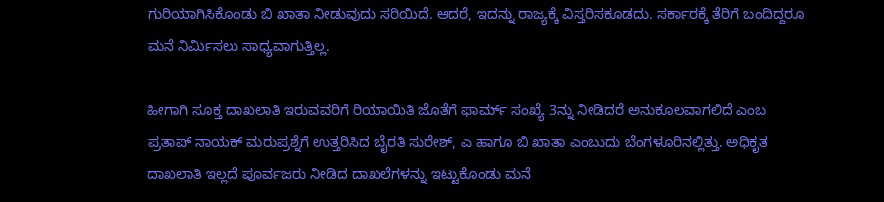ಗುರಿಯಾಗಿಸಿಕೊಂಡು ಬಿ ಖಾತಾ ನೀಡುವುದು ಸರಿಯಿದೆ. ಆದರೆ, ಇದನ್ನು ರಾಜ್ಯಕ್ಕೆ ವಿಸ್ತರಿಸಕೂಡದು. ಸರ್ಕಾರಕ್ಕೆ ತೆರಿಗೆ ಬಂದಿದ್ದರೂ ಮನೆ ನಿರ್ಮಿಸಲು ಸಾಧ್ಯವಾಗುತ್ತಿಲ್ಲ.

ಹೀಗಾಗಿ ಸೂಕ್ತ ದಾಖಲಾತಿ ಇರುವವರಿಗೆ ರಿಯಾಯಿತಿ ಜೊತೆಗೆ ಫಾರ್ಮ್ ಸಂಖ್ಯೆ 3ನ್ನು ನೀಡಿದರೆ ಅನುಕೂಲವಾಗಲಿದೆ ಎಂಬ ಪ್ರತಾಪ್ ನಾಯಕ್ ಮರುಪ್ರಶ್ನೆಗೆ ಉತ್ತರಿಸಿದ ಬೈರತಿ ಸುರೇಶ್, ಎ ಹಾಗೂ ಬಿ ಖಾತಾ ಎಂಬುದು ಬೆಂಗಳೂರಿನಲ್ಲಿತ್ತು. ಅಧಿಕೃತ ದಾಖಲಾತಿ ಇಲ್ಲದೆ ಪೂರ್ವಜರು ನೀಡಿದ ದಾಖಲೆಗಳನ್ನು ಇಟ್ಟುಕೊಂಡು ಮನೆ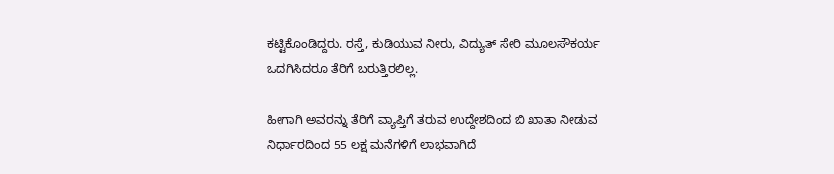ಕಟ್ಟಿಕೊಂಡಿದ್ದರು. ರಸ್ತೆ, ಕುಡಿಯುವ ನೀರು, ವಿದ್ಯುತ್ ಸೇರಿ ಮೂಲಸೌಕರ್ಯ ಒದಗಿಸಿದರೂ ತೆರಿಗೆ ಬರುತ್ತಿರಲಿಲ್ಲ.

ಹೀಗಾಗಿ ಅವರನ್ನು ತೆರಿಗೆ ವ್ಯಾಪ್ತಿಗೆ ತರುವ ಉದ್ದೇಶದಿಂದ ಬಿ ಖಾತಾ ನೀಡುವ ನಿರ್ಧಾರದಿಂದ 55 ಲಕ್ಷ ಮನೆಗಳಿಗೆ ಲಾಭವಾಗಿದೆ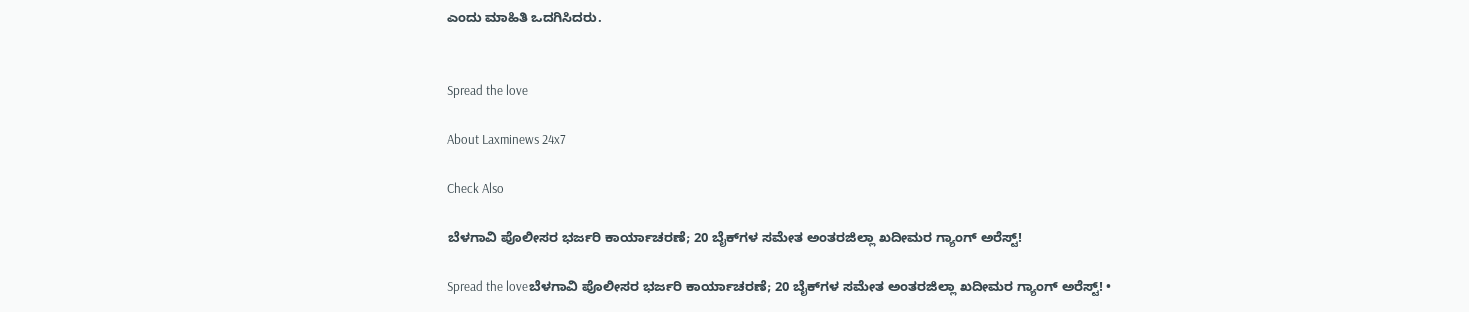ಎಂದು ಮಾಹಿತಿ ಒದಗಿಸಿದರು.


Spread the love

About Laxminews 24x7

Check Also

ಬೆಳಗಾವಿ ಪೊಲೀಸರ ಭರ್ಜರಿ ಕಾರ್ಯಾಚರಣೆ; 20 ಬೈಕ್‌ಗಳ ಸಮೇತ ಅಂತರಜಿಲ್ಲಾ ಖದೀಮರ ಗ್ಯಾಂಗ್ ಅರೆಸ್ಟ್!

Spread the loveಬೆಳಗಾವಿ ಪೊಲೀಸರ ಭರ್ಜರಿ ಕಾರ್ಯಾಚರಣೆ; 20 ಬೈಕ್‌ಗಳ ಸಮೇತ ಅಂತರಜಿಲ್ಲಾ ಖದೀಮರ ಗ್ಯಾಂಗ್ ಅರೆಸ್ಟ್! •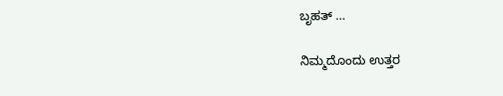ಬೃಹತ್ …

ನಿಮ್ಮದೊಂದು ಉತ್ತರ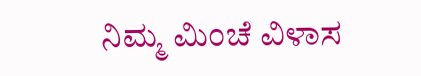ನಿಮ್ಮ ಮಿಂಚೆ ವಿಳಾಸ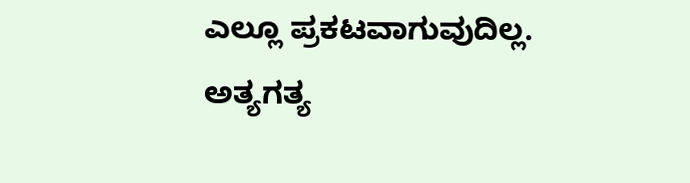ಎಲ್ಲೂ ಪ್ರಕಟವಾಗುವುದಿಲ್ಲ. ಅತ್ಯಗತ್ಯ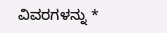ವಿವರಗಳನ್ನು *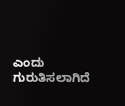ಎಂದು ಗುರುತಿಸಲಾಗಿದೆ